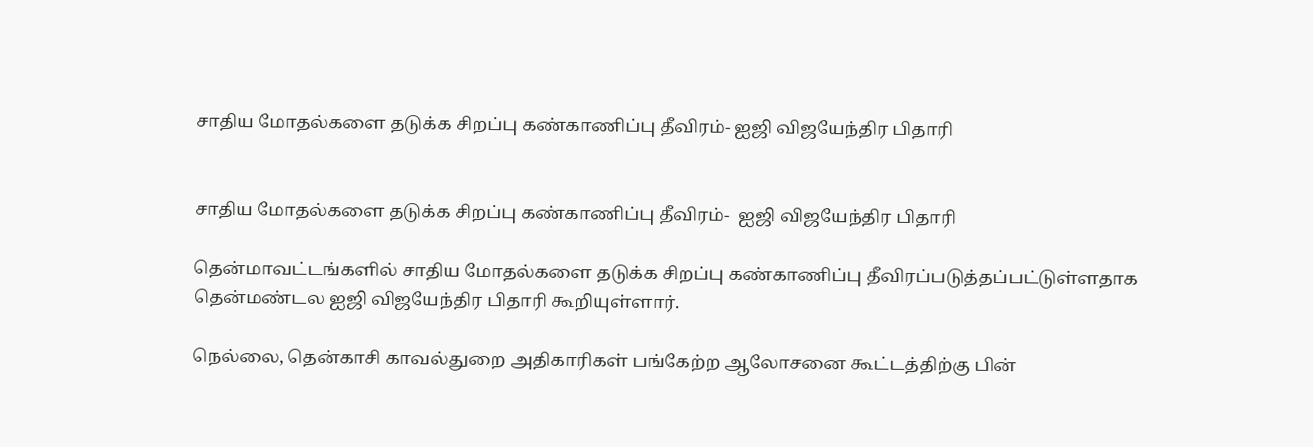சாதிய மோதல்களை தடுக்க சிறப்பு கண்காணிப்பு தீவிரம்- ஐஜி விஜயேந்திர பிதாரி


சாதிய மோதல்களை தடுக்க சிறப்பு கண்காணிப்பு தீவிரம்-  ஐஜி விஜயேந்திர பிதாரி

தென்மாவட்டங்களில் சாதிய மோதல்களை தடுக்க சிறப்பு கண்காணிப்பு தீவிரப்படுத்தப்பட்டுள்ளதாக தென்மண்டல ஐஜி விஜயேந்திர பிதாரி கூறியுள்ளார்.

நெல்லை, தென்காசி காவல்துறை அதிகாரிகள் பங்கேற்ற ஆலோசனை கூட்டத்திற்கு பின்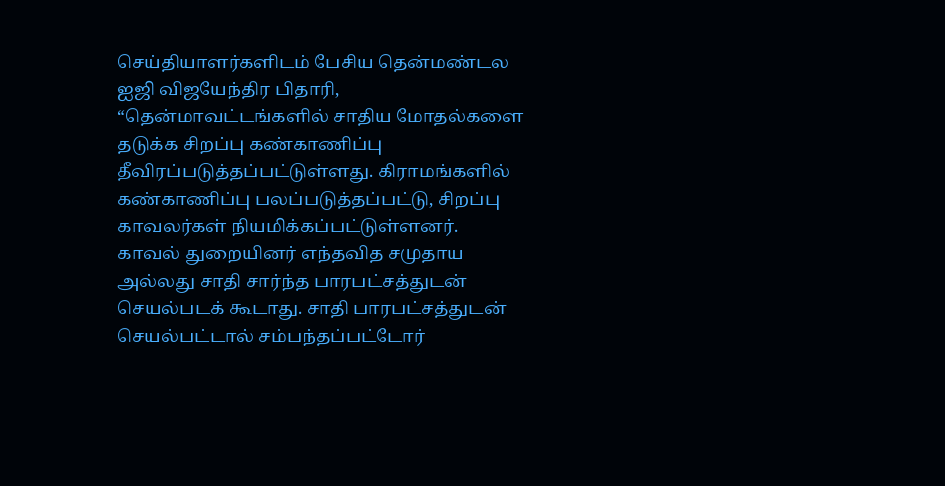செய்தியாளர்களிடம் பேசிய தென்மண்டல ஐஜி விஜயேந்திர பிதாரி, “தென்மாவட்டங்களில் சாதிய மோதல்களை தடுக்க சிறப்பு கண்காணிப்பு தீவிரப்படுத்தப்பட்டுள்ளது. கிராமங்களில் கண்காணிப்பு பலப்படுத்தப்பட்டு, சிறப்பு காவலர்கள் நியமிக்கப்பட்டுள்ளனர். காவல் துறையினர் எந்தவித சமுதாய அல்லது சாதி சார்ந்த பாரபட்சத்துடன் செயல்படக் கூடாது. சாதி பாரபட்சத்துடன் செயல்பட்டால் சம்பந்தப்பட்டோர்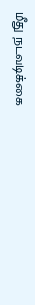மீது நடவடிக்கை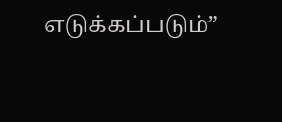எடுக்கப்படும்”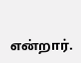என்றார்.